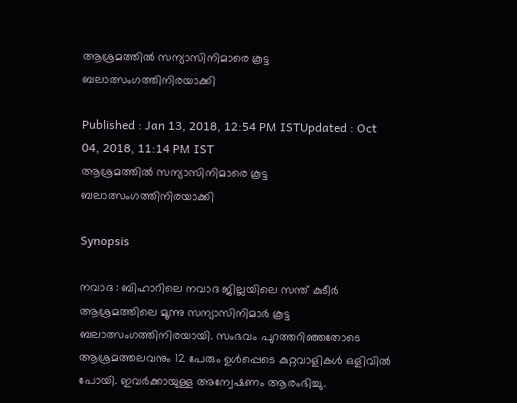ആശ്രമത്തില്‍ സന്യാസിനിമാരെ കൂട്ട ബലാത്സംഗത്തിനിരയാക്കി

Published : Jan 13, 2018, 12:54 PM ISTUpdated : Oct 04, 2018, 11:14 PM IST
ആശ്രമത്തില്‍ സന്യാസിനിമാരെ കൂട്ട ബലാത്സംഗത്തിനിരയാക്കി

Synopsis

നവാദ : ബിഹാറിലെ നവാദ ജില്ലയിലെ സന്ത് കുടീര്‍ ആശ്രമത്തിലെ മൂന്നു സന്യാസിനിമാര്‍ കൂട്ട ബലാത്സംഗത്തിനിരയായി. സംഭവം പുറത്തറിഞ്ഞതോടെ ആശ്രമത്തലവനും 12 പേരും ഉള്‍പ്പെടെ കുറ്റവാളികള്‍ ഒളിവില്‍ പോയി. ഇവര്‍ക്കായുള്ള അന്വേഷണം ആരംഭിച്ചു.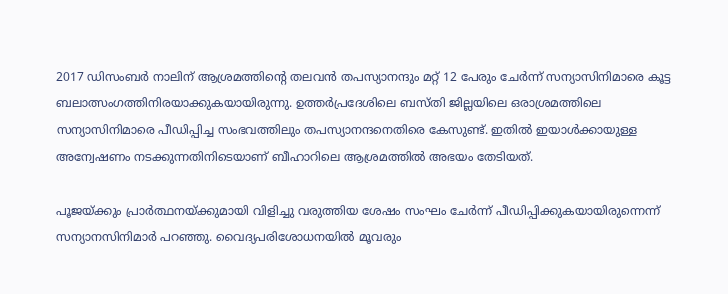2017 ഡിസംബര്‍ നാലിന് ആശ്രമത്തിന്‍റെ തലവന്‍ തപസ്യാനന്ദും മറ്റ് 12 പേരും ചേര്‍ന്ന് സന്യാസിനിമാരെ കൂട്ട ബലാത്സംഗത്തിനിരയാക്കുകയായിരുന്നു. ഉത്തര്‍പ്രദേശിലെ ബസ്തി ജില്ലയിലെ ഒരാശ്രമത്തിലെ സന്യാസിനിമാരെ പീഡിപ്പിച്ച സംഭവത്തിലും തപസ്യാനന്ദനെതിരെ കേസുണ്ട്. ഇതില്‍ ഇയാള്‍ക്കായുള്ള അന്വേഷണം നടക്കുന്നതിനിടെയാണ് ബീഹാറിലെ ആശ്രമത്തില്‍ അഭയം തേടിയത്.

പൂജയ്ക്കും പ്രാര്‍ത്ഥനയ്ക്കുമായി വിളിച്ചു വരുത്തിയ ശേഷം സംഘം ചേര്‍ന്ന് പീഡിപ്പിക്കുകയായിരുന്നെന്ന് സന്യാനസിനിമാര്‍ പറഞ്ഞു. വൈദ്യപരിശോധനയില്‍ മൂവരും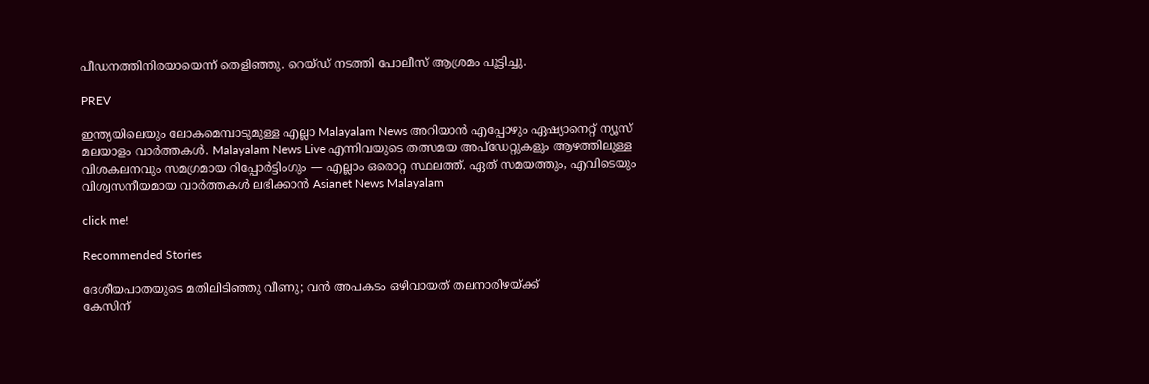പീഡനത്തിനിരയായെന്ന് തെളിഞ്ഞു. റെയ്ഡ് നടത്തി പോലീസ് ആശ്രമം പൂട്ടിച്ചു.

PREV

ഇന്ത്യയിലെയും ലോകമെമ്പാടുമുള്ള എല്ലാ Malayalam News അറിയാൻ എപ്പോഴും ഏഷ്യാനെറ്റ് ന്യൂസ് മലയാളം വാർത്തകൾ. Malayalam News Live എന്നിവയുടെ തത്സമയ അപ്‌ഡേറ്റുകളും ആഴത്തിലുള്ള വിശകലനവും സമഗ്രമായ റിപ്പോർട്ടിംഗും — എല്ലാം ഒരൊറ്റ സ്ഥലത്ത്. ഏത് സമയത്തും, എവിടെയും വിശ്വസനീയമായ വാർത്തകൾ ലഭിക്കാൻ Asianet News Malayalam

click me!

Recommended Stories

ദേശീയപാതയുടെ മതിലിടിഞ്ഞു വീണു; വൻ അപകടം ഒഴിവായത് തലനാരിഴയ്ക്ക്
കേസിന്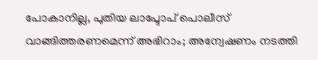പോകാനില്ല, പുതിയ ലാപ്ടോപ് പൊലീസ് വാങ്ങിത്തരണമെന്ന് അഭിറാം; അന്വേഷണം നടത്തി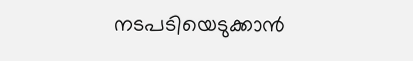നടപടിയെടുക്കാൻ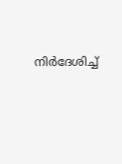നിർദേശിച്ച്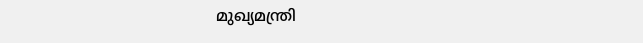മുഖ്യമന്ത്രി